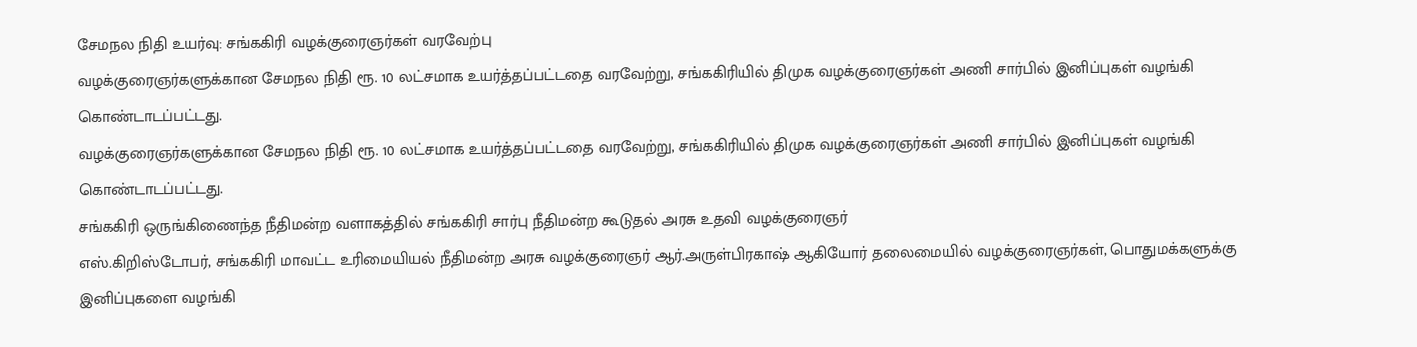சேமநல நிதி உயர்வு: சங்ககிரி வழக்குரைஞர்கள் வரவேற்பு
வழக்குரைஞர்களுக்கான சேமநல நிதி ரூ. 10 லட்சமாக உயர்த்தப்பட்டதை வரவேற்று, சங்ககிரியில் திமுக வழக்குரைஞர்கள் அணி சார்பில் இனிப்புகள் வழங்கி கொண்டாடப்பட்டது.
வழக்குரைஞர்களுக்கான சேமநல நிதி ரூ. 10 லட்சமாக உயர்த்தப்பட்டதை வரவேற்று, சங்ககிரியில் திமுக வழக்குரைஞர்கள் அணி சார்பில் இனிப்புகள் வழங்கி கொண்டாடப்பட்டது.
சங்ககிரி ஒருங்கிணைந்த நீதிமன்ற வளாகத்தில் சங்ககிரி சார்பு நீதிமன்ற கூடுதல் அரசு உதவி வழக்குரைஞர்
எஸ்.கிறிஸ்டோபர், சங்ககிரி மாவட்ட உரிமையியல் நீதிமன்ற அரசு வழக்குரைஞர் ஆர்.அருள்பிரகாஷ் ஆகியோர் தலைமையில் வழக்குரைஞர்கள், பொதுமக்களுக்கு இனிப்புகளை வழங்கி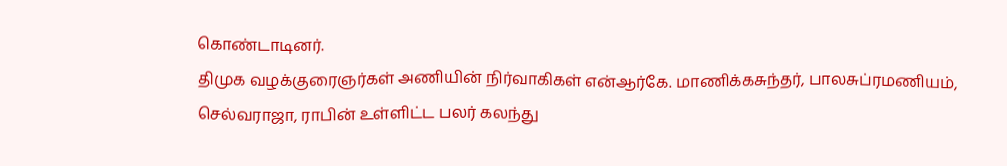கொண்டாடினர்.
திமுக வழக்குரைஞர்கள் அணியின் நிர்வாகிகள் என்ஆர்கே. மாணிக்கசுந்தர், பாலசுப்ரமணியம், செல்வராஜா, ராபின் உள்ளிட்ட பலர் கலந்து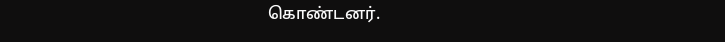கொண்டனர்.